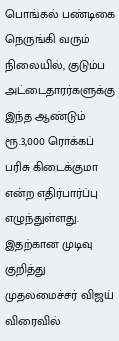பொங்கல் பண்டிகை நெருங்கி வரும் நிலையில், குடும்ப அட்டைதாரர்களுக்கு இந்த ஆண்டும் ரூ.3,000 ரொக்கப் பரிசு கிடைக்குமா என்ற எதிர்பார்ப்பு எழுந்துள்ளது. இதற்கான முடிவு குறித்து முதலமைச்சர் விஜய் விரைவில்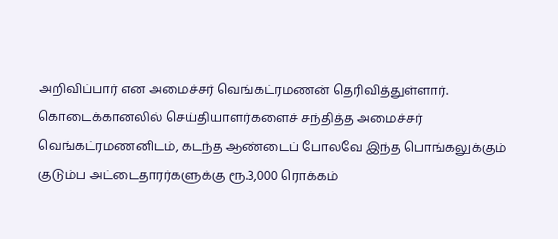அறிவிப்பார் என அமைச்சர் வெங்கட்ரமணன் தெரிவித்துள்ளார். கொடைக்கானலில் செய்தியாளர்களைச் சந்தித்த அமைச்சர் வெங்கட்ரமணனிடம், கடந்த ஆண்டைப் போலவே இந்த பொங்கலுக்கும் குடும்ப அட்டைதாரர்களுக்கு ரூ.3,000 ரொக்கம்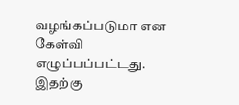வழங்கப்படுமா என கேள்வி எழுப்பப்பட்டது. இதற்கு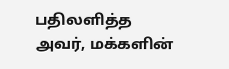பதிலளித்த அவர், மக்களின்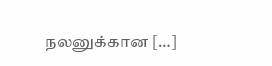நலனுக்கான […]